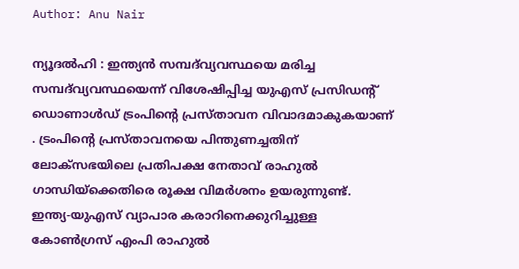Author: Anu Nair

ന്യൂദൽഹി : ഇന്ത്യൻ സമ്പദ്‌വ്യവസ്ഥയെ മരിച്ച സമ്പദ്‌വ്യവസ്ഥയെന്ന് വിശേഷിപ്പിച്ച യുഎസ് പ്രസിഡന്റ് ഡൊണാൾഡ് ട്രംപിന്റെ പ്രസ്താവന വിവാദമാകുകയാണ് . ട്രംപിന്റെ പ്രസ്താവനയെ പിന്തുണച്ചതിന് ലോക്‌സഭയിലെ പ്രതിപക്ഷ നേതാവ് രാഹുൽ ഗാന്ധിയ്ക്കെതിരെ രൂക്ഷ വിമർശനം ഉയരുന്നുണ്ട്. ഇന്ത്യ-യുഎസ് വ്യാപാര കരാറിനെക്കുറിച്ചുള്ള കോൺഗ്രസ് എംപി രാഹുൽ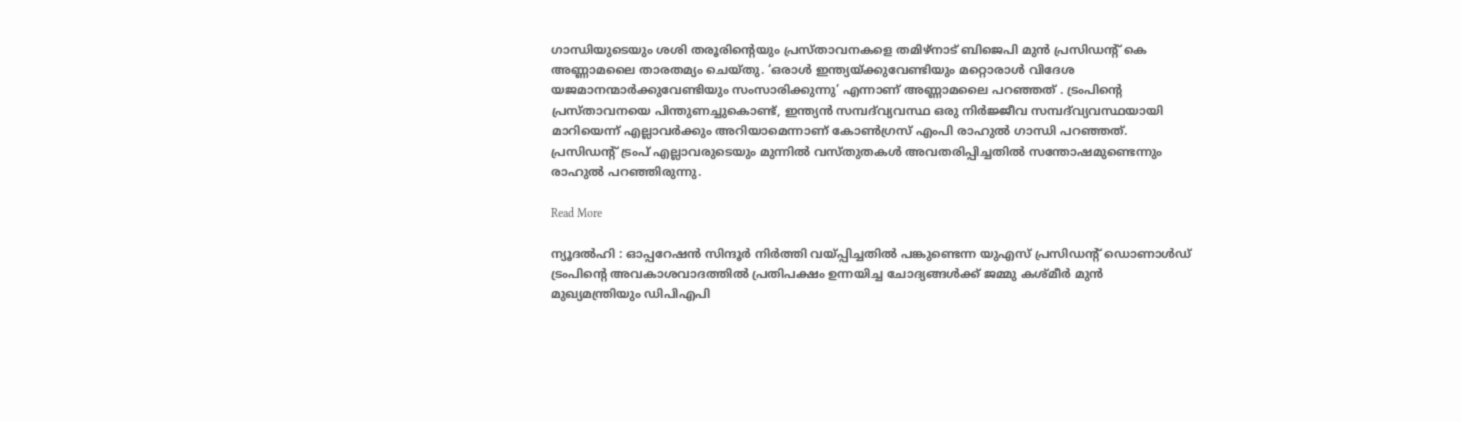ഗാന്ധിയുടെയും ശശി തരൂരിന്റെയും പ്രസ്താവനകളെ തമിഴ്‌നാട് ബിജെപി മുൻ പ്രസിഡന്റ് കെ അണ്ണാമലൈ താരതമ്യം ചെയ്തു. ‘ഒരാൾ ഇന്ത്യയ്ക്കുവേണ്ടിയും മറ്റൊരാൾ വിദേശ യജമാനന്മാർക്കുവേണ്ടിയും സംസാരിക്കുന്നു’ എന്നാണ് അണ്ണാമലൈ പറഞ്ഞത് . ട്രംപിന്റെ പ്രസ്താവനയെ പിന്തുണച്ചുകൊണ്ട്, ഇന്ത്യൻ സമ്പദ്‌വ്യവസ്ഥ ഒരു നിർജ്ജീവ സമ്പദ്‌വ്യവസ്ഥയായി മാറിയെന്ന് എല്ലാവർക്കും അറിയാമെന്നാണ് കോൺഗ്രസ് എംപി രാഹുൽ ഗാന്ധി പറഞ്ഞത്. പ്രസിഡന്റ് ട്രംപ് എല്ലാവരുടെയും മുന്നിൽ വസ്തുതകൾ അവതരിപ്പിച്ചതിൽ സന്തോഷമുണ്ടെന്നും രാഹുൽ പറഞ്ഞിരുന്നു.

Read More

ന്യൂദൽഹി : ഓപ്പറേഷൻ സിന്ദൂർ നിർത്തി വയ്പ്പിച്ചതിൽ പങ്കുണ്ടെന്ന യുഎസ് പ്രസിഡന്റ് ഡൊണാൾഡ് ട്രംപിന്റെ അവകാശവാദത്തിൽ പ്രതിപക്ഷം ഉന്നയിച്ച ചോദ്യങ്ങൾക്ക് ജമ്മു കശ്മീർ മുൻ മുഖ്യമന്ത്രിയും ഡിപിഎപി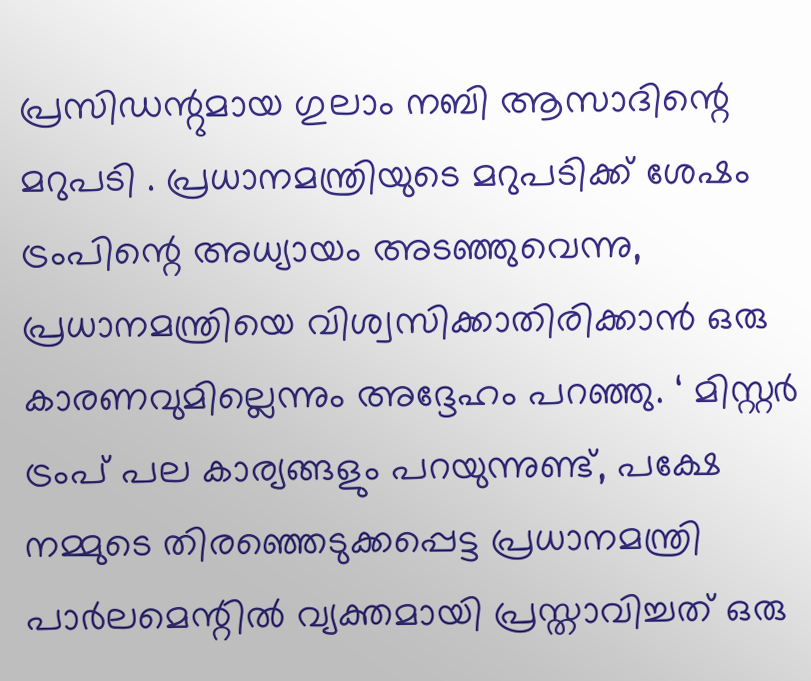പ്രസിഡന്റുമായ ഗുലാം നബി ആസാദിന്റെ മറുപടി . പ്രധാനമന്ത്രിയുടെ മറുപടിക്ക് ശേഷം ട്രംപിന്റെ അധ്യായം അടഞ്ഞുവെന്നു, പ്രധാനമന്ത്രിയെ വിശ്വസിക്കാതിരിക്കാൻ ഒരു കാരണവുമില്ലെന്നും അദ്ദേഹം പറഞ്ഞു. ‘ മിസ്റ്റർ ട്രംപ് പല കാര്യങ്ങളും പറയുന്നുണ്ട്, പക്ഷേ നമ്മുടെ തിരഞ്ഞെടുക്കപ്പെട്ട പ്രധാനമന്ത്രി പാർലമെന്റിൽ വ്യക്തമായി പ്രസ്താവിച്ചത് ഒരു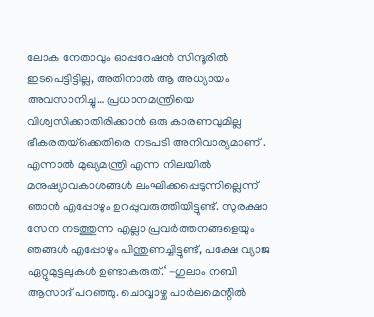ലോക നേതാവും ഓപ്പറേഷൻ സിന്ദൂരിൽ ഇടപെട്ടിട്ടില്ല, അതിനാൽ ആ അധ്യായം അവസാനിച്ചു… പ്രധാനമന്ത്രിയെ വിശ്വസിക്കാതിരിക്കാൻ ഒരു കാരണവുമില്ല ഭീകരതയ്‌ക്കെതിരെ നടപടി അനിവാര്യമാണ് . എന്നാൽ മുഖ്യമന്ത്രി എന്ന നിലയിൽ മനുഷ്യാവകാശങ്ങൾ ലംഘിക്കപ്പെടുന്നില്ലെന്ന് ഞാൻ എപ്പോഴും ഉറപ്പുവരുത്തിയിട്ടുണ്ട്. സുരക്ഷാ സേന നടത്തുന്ന എല്ലാ പ്രവർത്തനങ്ങളെയും ഞങ്ങൾ എപ്പോഴും പിന്തുണച്ചിട്ടുണ്ട്, പക്ഷേ വ്യാജ ഏറ്റുമുട്ടലുകൾ ഉണ്ടാകരുത്.‘ -ഗുലാം നബി ആസാദ് പറഞ്ഞു. ചൊവ്വാഴ്ച പാർലമെന്റിൽ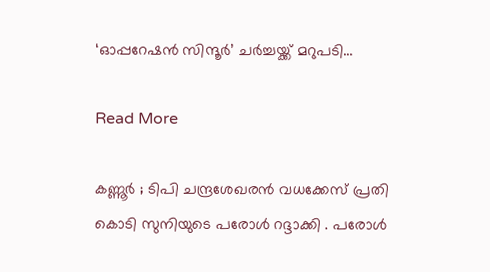‘ഓപ്പറേഷൻ സിന്ദൂർ’ ചർച്ചയ്ക്ക് മറുപടി…

Read More

കണ്ണൂർ ; ടിപി ചന്ദ്രശേഖരൻ വധക്കേസ് പ്രതി കൊടി സുനിയുടെ പരോൾ റദ്ദാക്കി . പരോൾ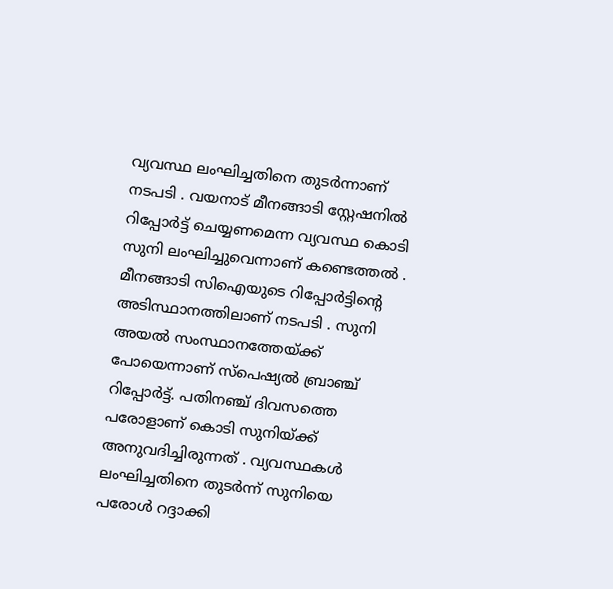വ്യവസ്ഥ ലംഘിച്ചതിനെ തുടർന്നാണ് നടപടി . വയനാട് മീനങ്ങാടി സ്റ്റേഷനിൽ റിപ്പോർട്ട് ചെയ്യണമെന്ന വ്യവസ്ഥ കൊടി സുനി ലംഘിച്ചുവെന്നാണ് കണ്ടെത്തൽ . മീനങ്ങാടി സിഐയുടെ റിപ്പോർട്ടിന്റെ അടിസ്ഥാനത്തിലാണ് നടപടി . സുനി അയൽ സംസ്ഥാനത്തേയ്ക്ക് പോയെന്നാണ് സ്പെഷ്യൽ ബ്രാഞ്ച് റിപ്പോർട്ട്. പതിനഞ്ച് ദിവസത്തെ പരോളാണ് കൊടി സുനിയ്ക്ക് അനുവദിച്ചിരുന്നത് . വ്യവസ്ഥകൾ ലംഘിച്ചതിനെ തുടർന്ന് സുനിയെ പരോൾ റദ്ദാക്കി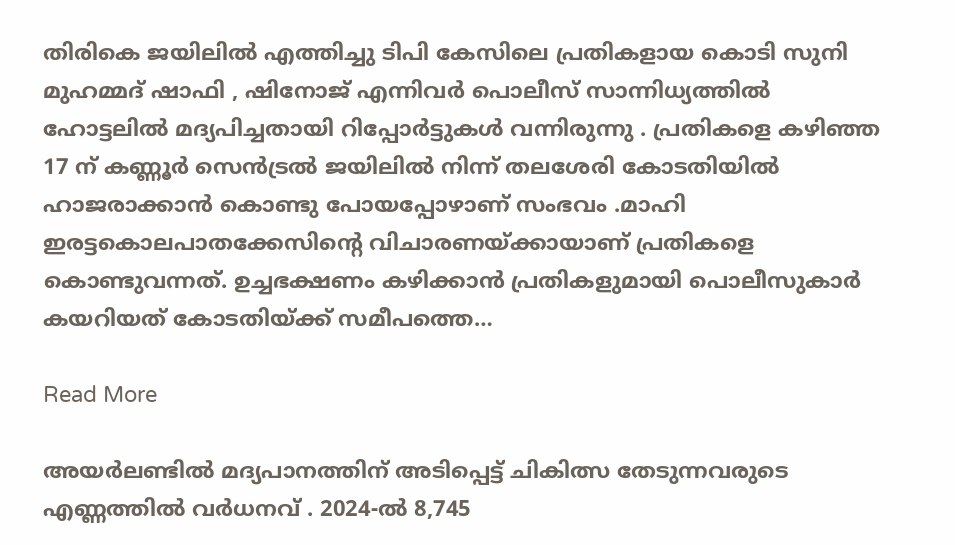തിരികെ ജയിലിൽ എത്തിച്ചു ടിപി കേസിലെ പ്രതികളായ കൊടി സുനി മുഹമ്മദ് ഷാഫി , ഷിനോജ് എന്നിവർ പൊലീസ് സാന്നിധ്യത്തിൽ ഹോട്ടലിൽ മദ്യപിച്ചതായി റിപ്പോർട്ടുകൾ വന്നിരുന്നു . പ്രതികളെ കഴിഞ്ഞ 17 ന് കണ്ണൂർ സെൻട്രൽ ജയിലിൽ നിന്ന് തലശേരി കോടതിയിൽ ഹാജരാക്കാൻ കൊണ്ടു പോയപ്പോഴാണ് സംഭവം .മാഹി ഇരട്ടകൊലപാതക്കേസിന്റെ വിചാരണയ്ക്കായാണ് പ്രതികളെ കൊണ്ടുവന്നത്. ഉച്ചഭക്ഷണം കഴിക്കാൻ പ്രതികളുമായി പൊലീസുകാർ കയറിയത് കോടതിയ്ക്ക് സമീപത്തെ…

Read More

അയർലണ്ടിൽ മദ്യപാനത്തിന് അടിപ്പെട്ട് ചികിത്സ തേടുന്നവരുടെ എണ്ണത്തിൽ വർധനവ് . 2024-ല്‍ 8,745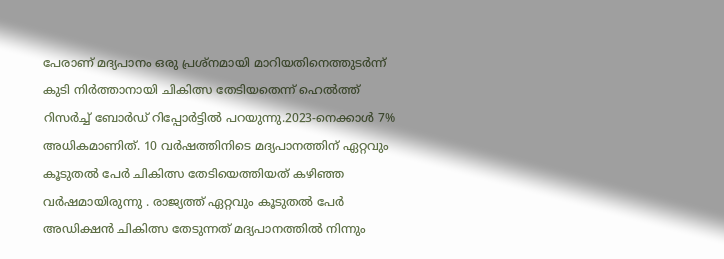പേരാണ് മദ്യപാനം ഒരു പ്രശ്‌നമായി മാറിയതിനെത്തുടര്‍ന്ന് കുടി നിര്‍ത്താനായി ചികിത്സ തേടിയതെന്ന് ഹെൽത്ത് റിസർച്ച് ബോർഡ് റിപ്പോർട്ടിൽ പറയുന്നു.2023-നെക്കാള്‍ 7% അധികമാണിത്. 10 വര്‍ഷത്തിനിടെ മദ്യപാനത്തിന് ഏറ്റവും കൂടുതല്‍ പേര്‍ ചികിത്സ തേടിയെത്തിയത് കഴിഞ്ഞ വര്‍ഷമായിരുന്നു . രാജ്യത്ത് ഏറ്റവും കൂടുതല്‍ പേര്‍ അഡിക്ഷന്‍ ചികിത്സ തേടുന്നത് മദ്യപാനത്തില്‍ നിന്നും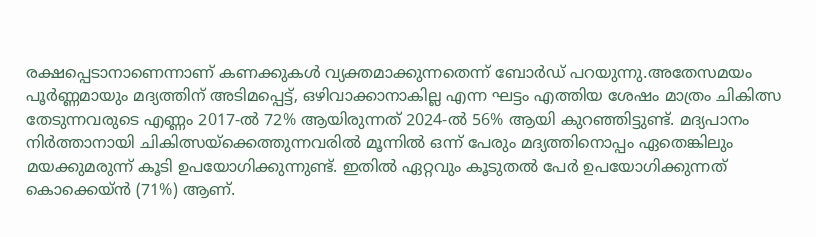രക്ഷപ്പെടാനാണെന്നാണ് കണക്കുകള്‍ വ്യക്തമാക്കുന്നതെന്ന് ബോര്‍ഡ് പറയുന്നു.അതേസമയം പൂര്‍ണ്ണമായും മദ്യത്തിന് അടിമപ്പെട്ട്, ഒഴിവാക്കാനാകില്ല എന്ന ഘട്ടം എത്തിയ ശേഷം മാത്രം ചികിത്സ തേടുന്നവരുടെ എണ്ണം 2017-ല്‍ 72% ആയിരുന്നത് 2024-ല്‍ 56% ആയി കുറഞ്ഞിട്ടുണ്ട്. മദ്യപാനം നിര്‍ത്താനായി ചികിത്സയ്‌ക്കെത്തുന്നവരില്‍ മൂന്നില്‍ ഒന്ന് പേരും മദ്യത്തിനൊപ്പം ഏതെങ്കിലും മയക്കുമരുന്ന് കൂടി ഉപയോഗിക്കുന്നുണ്ട്. ഇതില്‍ ഏറ്റവും കൂടുതല്‍ പേര്‍ ഉപയോഗിക്കുന്നത് കൊക്കെയ്ന്‍ (71%) ആണ്.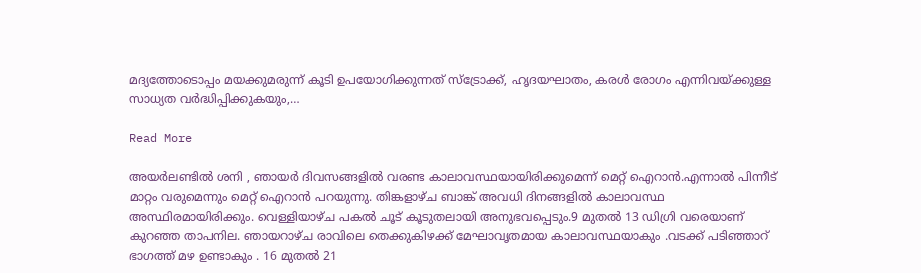മദ്യത്തോടൊപ്പം മയക്കുമരുന്ന് കൂടി ഉപയോഗിക്കുന്നത് സ്‌ട്രോക്ക്, ഹൃദയഘാതം, കരള്‍ രോഗം എന്നിവയ്ക്കുള്ള സാധ്യത വര്‍ദ്ധിപ്പിക്കുകയും,…

Read More

അയർലണ്ടിൽ ശനി , ഞായർ ദിവസങ്ങളിൽ വരണ്ട കാലാവസ്ഥയായിരിക്കുമെന്ന് മെറ്റ് ഐറാൻ.എന്നാൽ പിന്നീട് മാറ്റം വരുമെന്നും മെറ്റ് ഐറാൻ പറയുന്നു. തിങ്കളാഴ്ച ബാങ്ക് അവധി ദിനങ്ങളിൽ കാലാവസ്ഥ അസ്ഥിരമായിരിക്കും. വെള്ളിയാഴ്ച പകൽ ചൂട് കൂടുതലായി അനുഭവപ്പെടും.9 മുതൽ 13 ഡിഗ്രി വരെയാണ് കുറഞ്ഞ താപനില. ഞായറാഴ്ച രാവിലെ തെക്കുകിഴക്ക് മേഘാവൃതമായ കാലാവസ്ഥയാകും .വടക്ക് പടിഞ്ഞാറ് ഭാഗത്ത് മഴ ഉണ്ടാകും . 16 മുതൽ 21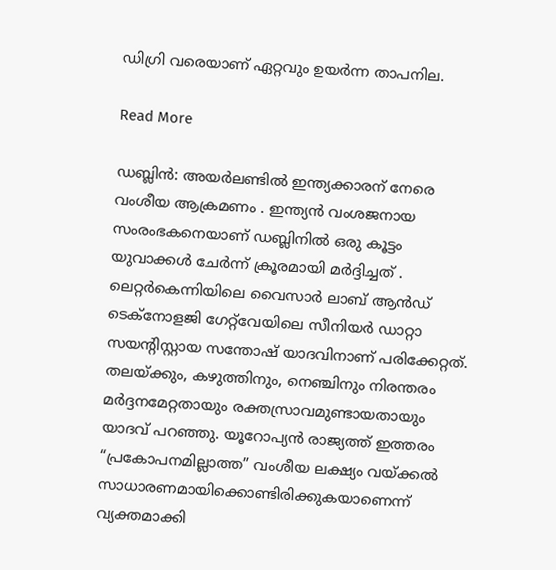ഡിഗ്രി വരെയാണ് ഏറ്റവും ഉയർന്ന താപനില.

Read More

ഡബ്ലിൻ: അയർലണ്ടിൽ ഇന്ത്യക്കാരന് നേരെ വംശീയ ആക്രമണം . ഇന്ത്യൻ വംശജനായ സംരംഭകനെയാണ് ഡബ്ലിനിൽ ഒരു കൂട്ടം യുവാക്കൾ ചേർന്ന് ക്രൂരമായി മർദ്ദിച്ചത് . ലെറ്റർകെന്നിയിലെ വൈസാർ ലാബ് ആൻഡ് ടെക്നോളജി ഗേറ്റ്‌വേയിലെ സീനിയർ ഡാറ്റാ സയന്റിസ്റ്റായ സന്തോഷ് യാദവിനാണ് പരിക്കേറ്റത്. തലയ്ക്കും, കഴുത്തിനും, നെഞ്ചിനും നിരന്തരം മർദ്ദനമേറ്റതായും രക്തസ്രാവമുണ്ടായതായും യാദവ് പറഞ്ഞു. യൂറോപ്യൻ രാജ്യത്ത് ഇത്തരം “പ്രകോപനമില്ലാത്ത” വംശീയ ലക്ഷ്യം വയ്ക്കൽ സാധാരണമായിക്കൊണ്ടിരിക്കുകയാണെന്ന് വ്യക്തമാക്കി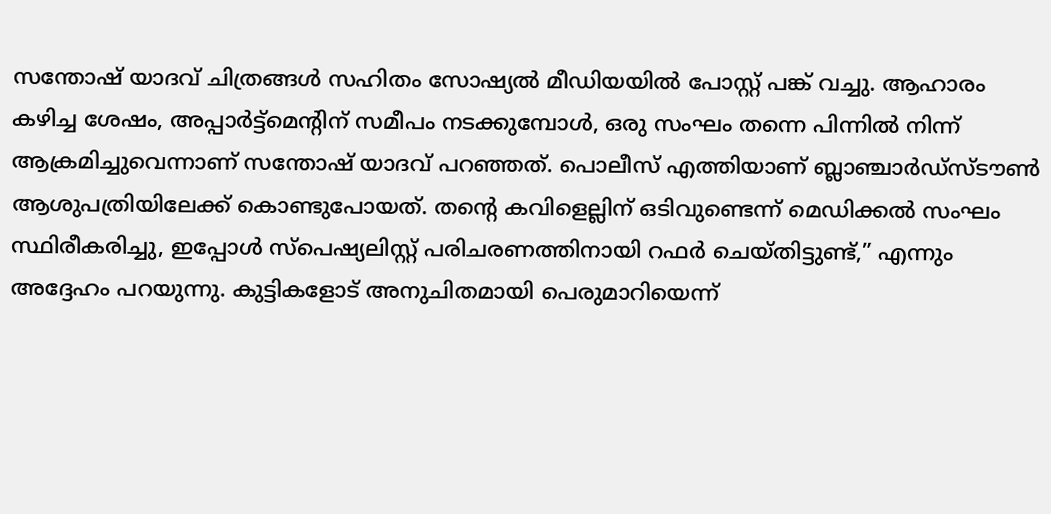സന്തോഷ് യാദവ് ചിത്രങ്ങൾ സഹിതം സോഷ്യൽ മീഡിയയിൽ പോസ്റ്റ് പങ്ക് വച്ചു. ആഹാരം കഴിച്ച ശേഷം, അപ്പാർട്ട്മെന്റിന് സമീപം നടക്കുമ്പോൾ, ഒരു സംഘം തന്നെ പിന്നിൽ നിന്ന് ആക്രമിച്ചുവെന്നാണ് സന്തോഷ് യാദവ് പറഞ്ഞത്. പൊലീസ് എത്തിയാണ് ബ്ലാഞ്ചാർഡ്‌സ്‌ടൗൺ ആശുപത്രിയിലേക്ക് കൊണ്ടുപോയത്. തന്റെ കവിളെല്ലിന് ഒടിവുണ്ടെന്ന് മെഡിക്കൽ സംഘം സ്ഥിരീകരിച്ചു, ഇപ്പോൾ സ്പെഷ്യലിസ്റ്റ് പരിചരണത്തിനായി റഫർ ചെയ്തിട്ടുണ്ട്,” എന്നും അദ്ദേഹം പറയുന്നു. കുട്ടികളോട് അനുചിതമായി പെരുമാറിയെന്ന്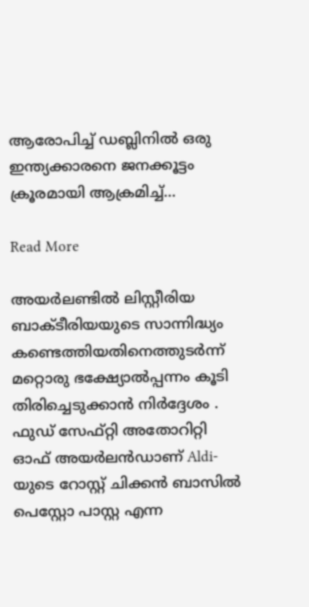ആരോപിച്ച് ഡബ്ലിനിൽ ഒരു ഇന്ത്യക്കാരനെ ജനക്കൂട്ടം ക്രൂരമായി ആക്രമിച്ച്…

Read More

അയര്‍ലണ്ടില്‍ ലിസ്റ്റീരിയ ബാക്ടീരിയയുടെ സാന്നിദ്ധ്യം കണ്ടെത്തിയതിനെത്തുടര്‍ന്ന് മറ്റൊരു ഭക്ഷ്യോല്‍പ്പന്നം കൂടി തിരിച്ചെടുക്കാന്‍ നിര്‍ദ്ദേശം . ഫുഡ് സേഫ്റ്റി അതോറിറ്റി ഓഫ് അയർലൻഡാണ് Aldi-യുടെ റോസ്റ്റ് ചിക്കൻ ബാസിൽ പെസ്റ്റോ പാസ്റ്റ എന്ന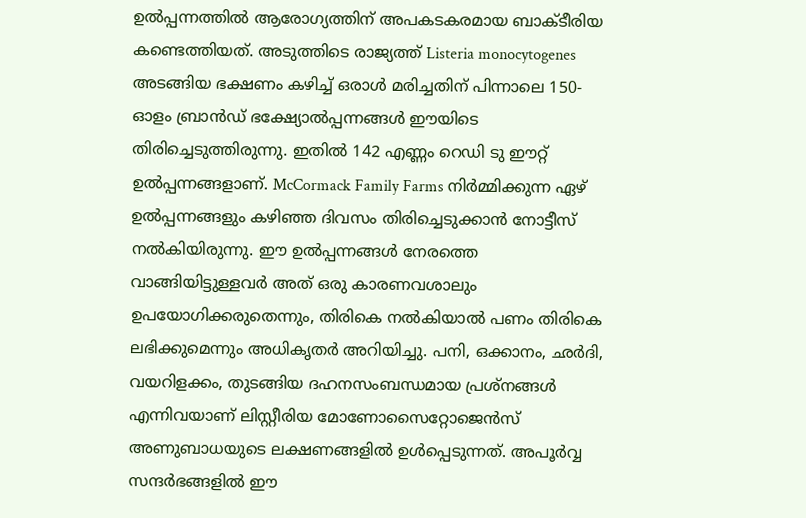ഉല്‍പ്പന്നത്തിൽ ആരോഗ്യത്തിന് അപകടകരമായ ബാക്ടീരിയ കണ്ടെത്തിയത്. അടുത്തിടെ രാജ്യത്ത് Listeria monocytogenes അടങ്ങിയ ഭക്ഷണം കഴിച്ച് ഒരാള്‍ മരിച്ചതിന് പിന്നാലെ 150-ഓളം ബ്രാന്‍ഡ് ഭക്ഷ്യോല്‍പ്പന്നങ്ങള്‍ ഈയിടെ തിരിച്ചെടുത്തിരുന്നു. ഇതില്‍ 142 എണ്ണം റെഡി ടു ഈറ്റ് ഉല്‍പ്പന്നങ്ങളാണ്. McCormack Family Farms നിര്‍മ്മിക്കുന്ന ഏഴ് ഉല്‍പ്പന്നങ്ങളും കഴിഞ്ഞ ദിവസം തിരിച്ചെടുക്കാന്‍ നോട്ടീസ് നല്‍കിയിരുന്നു. ഈ ഉല്‍പ്പന്നങ്ങള്‍ നേരത്തെ വാങ്ങിയിട്ടുള്ളവര്‍ അത് ഒരു കാരണവശാലും ഉപയോഗിക്കരുതെന്നും, തിരികെ നല്‍കിയാല്‍ പണം തിരികെ ലഭിക്കുമെന്നും അധികൃതര്‍ അറിയിച്ചു. പനി, ഒക്കാനം, ഛർദി, വയറിളക്കം, തുടങ്ങിയ ദഹനസംബന്ധമായ പ്രശ്നങ്ങൾ എന്നിവയാണ് ലിസ്റ്റീരിയ മോണോസൈറ്റോജെൻസ് അണുബാധയുടെ ലക്ഷണങ്ങളിൽ ഉൾപ്പെടുന്നത്. അപൂർവ്വ സന്ദർഭങ്ങളിൽ ഈ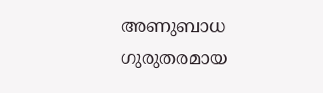അണുബാധ ഗുരുതരമായ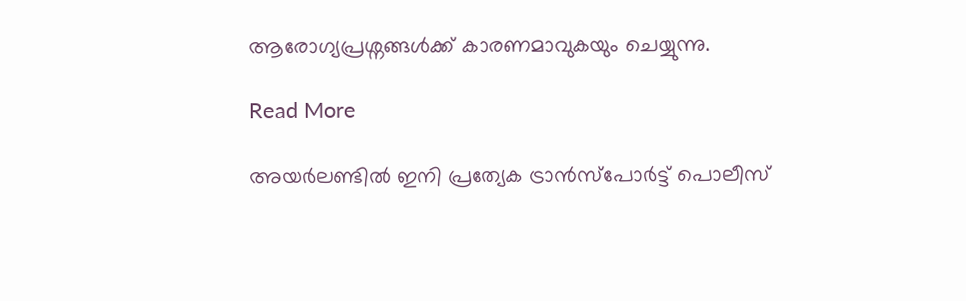ആരോഗ്യപ്രശ്നങ്ങൾക്ക് കാരണമാവുകയും ചെയ്യുന്നു.

Read More

അയര്‍ലണ്ടിൽ ഇനി പ്രത്യേക ട്രാന്‍സ്‌പോര്‍ട്ട് പൊലീസ്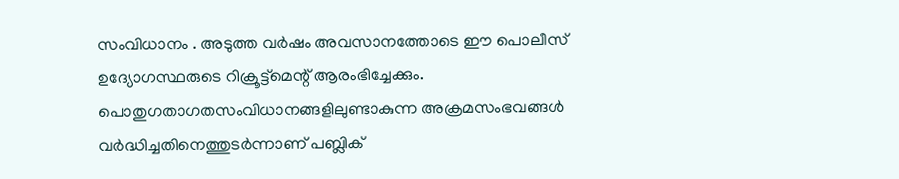സംവിധാനം . അടുത്ത വര്‍ഷം അവസാനത്തോടെ ഈ പൊലീസ് ഉദ്യോഗസ്ഥരുടെ റിക്രൂട്ട്‌മെന്റ് ആരംഭിച്ചേക്കും. പൊതുഗതാഗതസംവിധാനങ്ങളിലുണ്ടാകുന്ന അക്രമസംഭവങ്ങള്‍ വര്‍ദ്ധിച്ചതിനെത്തുടര്‍ന്നാണ് പബ്ലിക്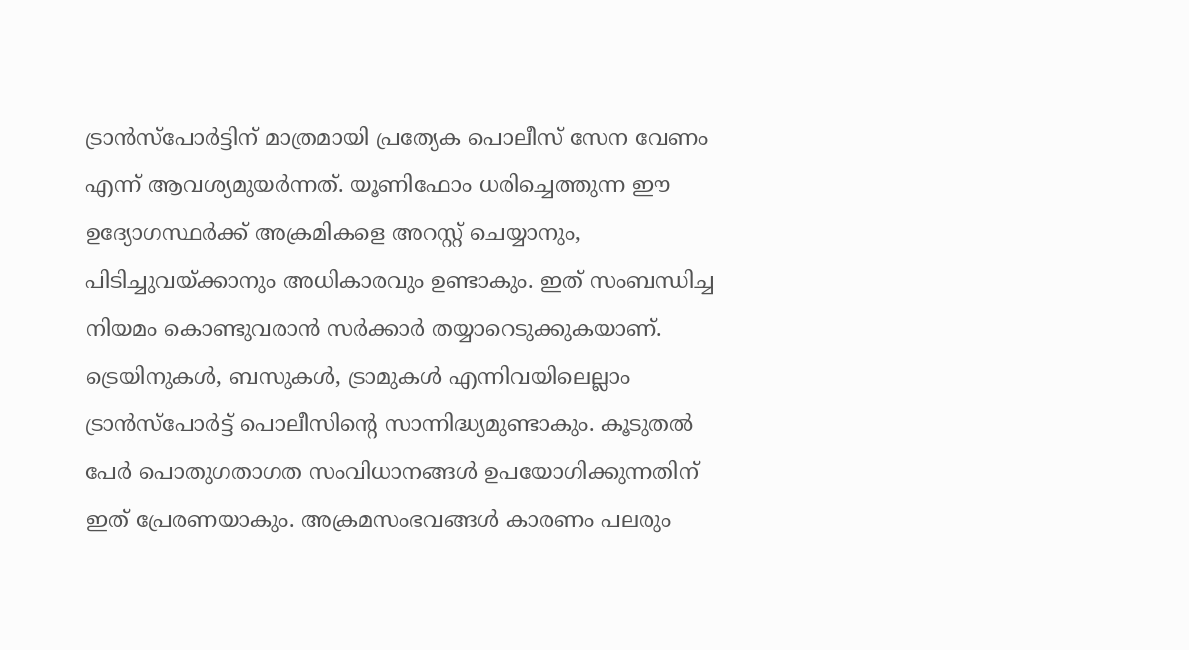ട്രാന്‍സ്‌പോര്‍ട്ടിന് മാത്രമായി പ്രത്യേക പൊലീസ് സേന വേണം എന്ന് ആവശ്യമുയര്‍ന്നത്. യൂണിഫോം ധരിച്ചെത്തുന്ന ഈ ഉദ്യോഗസ്ഥര്‍ക്ക് അക്രമികളെ അറസ്റ്റ് ചെയ്യാനും, പിടിച്ചുവയ്ക്കാനും അധികാരവും ഉണ്ടാകും. ഇത് സംബന്ധിച്ച നിയമം കൊണ്ടുവരാന്‍ സര്‍ക്കാര്‍ തയ്യാറെടുക്കുകയാണ്. ട്രെയിനുകള്‍, ബസുകള്‍, ട്രാമുകള്‍ എന്നിവയിലെല്ലാം ട്രാന്‍സ്‌പോര്‍ട്ട് പൊലീസിന്റെ സാന്നിദ്ധ്യമുണ്ടാകും. കൂടുതല്‍ പേര്‍ പൊതുഗതാഗത സംവിധാനങ്ങള്‍ ഉപയോഗിക്കുന്നതിന് ഇത് പ്രേരണയാകും. അക്രമസംഭവങ്ങള്‍ കാരണം പലരും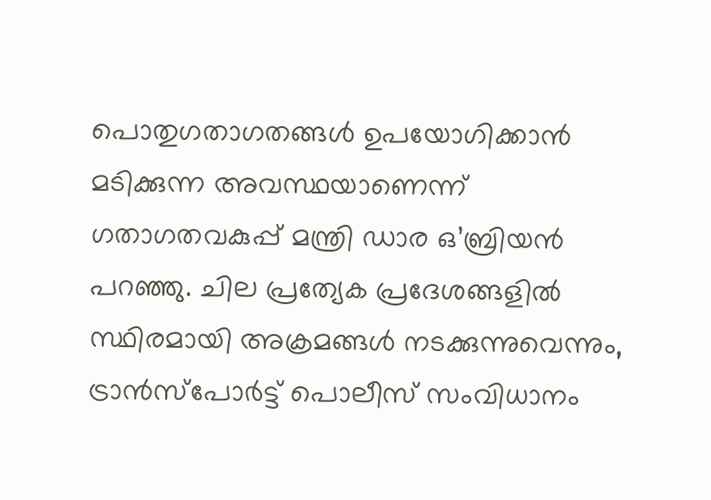പൊതുഗതാഗതങ്ങള്‍ ഉപയോഗിക്കാന്‍ മടിക്കുന്ന അവസ്ഥയാണെന്ന് ഗതാഗതവകുപ്പ് മന്ത്രി ഡാര ഒ’ബ്രിയന്‍ പറഞ്ഞു. ചില പ്രത്യേക പ്രദേശങ്ങളില്‍ സ്ഥിരമായി അക്രമങ്ങള്‍ നടക്കുന്നുവെന്നും, ട്രാന്‍സ്‌പോര്‍ട്ട് പൊലീസ് സംവിധാനം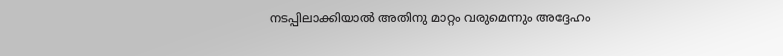നടപ്പിലാക്കിയാൽ അതിനു മാറ്റം വരുമെന്നും അദ്ദേഹം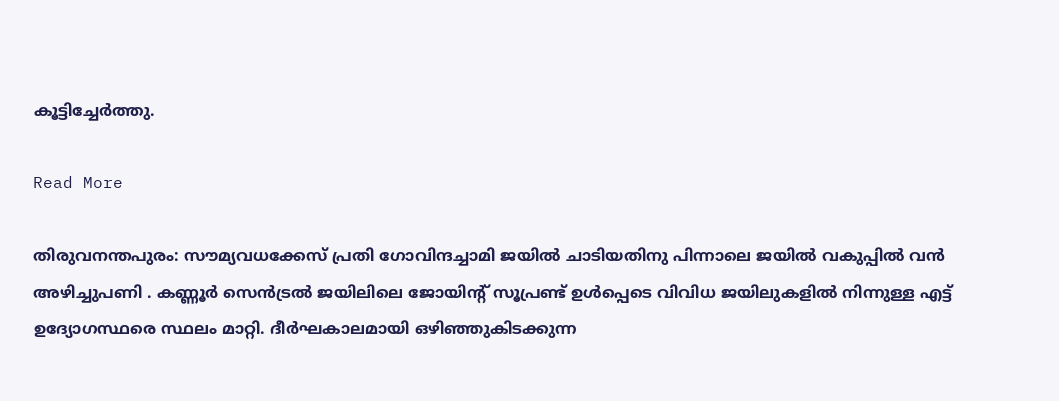കൂട്ടിച്ചേര്‍ത്തു.

Read More

തിരുവനന്തപുരം: സൗമ്യവധക്കേസ് പ്രതി ഗോവിന്ദച്ചാമി ജയിൽ ചാടിയതിനു പിന്നാലെ ജയിൽ വകുപ്പിൽ വൻ അഴിച്ചുപണി . കണ്ണൂർ സെൻട്രൽ ജയിലിലെ ജോയിന്റ് സൂപ്രണ്ട് ഉൾപ്പെടെ വിവിധ ജയിലുകളിൽ നിന്നുള്ള എട്ട് ഉദ്യോഗസ്ഥരെ സ്ഥലം മാറ്റി. ദീർഘകാലമായി ഒഴിഞ്ഞുകിടക്കുന്ന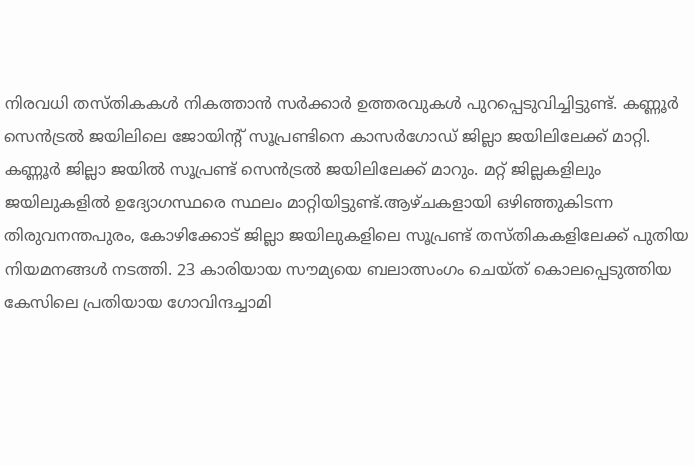നിരവധി തസ്തികകൾ നികത്താൻ സർക്കാർ ഉത്തരവുകൾ പുറപ്പെടുവിച്ചിട്ടുണ്ട്. കണ്ണൂർ സെൻട്രൽ ജയിലിലെ ജോയിന്റ് സൂപ്രണ്ടിനെ കാസർഗോഡ് ജില്ലാ ജയിലിലേക്ക് മാറ്റി. കണ്ണൂർ ജില്ലാ ജയിൽ സൂപ്രണ്ട് സെൻട്രൽ ജയിലിലേക്ക് മാറും. മറ്റ് ജില്ലകളിലും ജയിലുകളിൽ ഉദ്യോഗസ്ഥരെ സ്ഥലം മാറ്റിയിട്ടുണ്ട്.ആഴ്ചകളായി ഒഴിഞ്ഞുകിടന്ന തിരുവനന്തപുരം, കോഴിക്കോട് ജില്ലാ ജയിലുകളിലെ സൂപ്രണ്ട് തസ്തികകളിലേക്ക് പുതിയ നിയമനങ്ങൾ നടത്തി. 23 കാരിയായ സൗമ്യയെ ബലാത്സംഗം ചെയ്ത് കൊലപ്പെടുത്തിയ കേസിലെ പ്രതിയായ ഗോവിന്ദച്ചാമി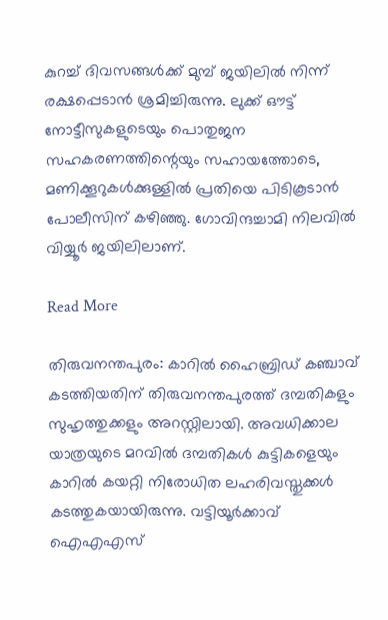കുറച്ച് ദിവസങ്ങൾക്ക് മുമ്പ് ജയിലിൽ നിന്ന് രക്ഷപ്പെടാൻ ശ്രമിച്ചിരുന്നു. ലുക്ക് ഔട്ട് നോട്ടീസുകളുടെയും പൊതുജന സഹകരണത്തിന്റെയും സഹായത്തോടെ, മണിക്കൂറുകൾക്കുള്ളിൽ പ്രതിയെ പിടികൂടാൻ പോലീസിന് കഴിഞ്ഞു. ഗോവിന്ദച്ചാമി നിലവിൽ വിയ്യൂർ ജയിലിലാണ്.

Read More

തിരുവനന്തപുരം: കാറിൽ ഹൈബ്രിഡ് കഞ്ചാവ് കടത്തിയതിന് തിരുവനന്തപുരത്ത് ദമ്പതികളും സുഹൃത്തുക്കളും അറസ്റ്റിലായി. അവധിക്കാല യാത്രയുടെ മറവിൽ ദമ്പതികൾ കുട്ടികളെയും കാറിൽ കയറ്റി നിരോധിത ലഹരിവസ്തുക്കൾ കടത്തുകയായിരുന്നു. വട്ടിയൂർക്കാവ് ഐഎഎസ്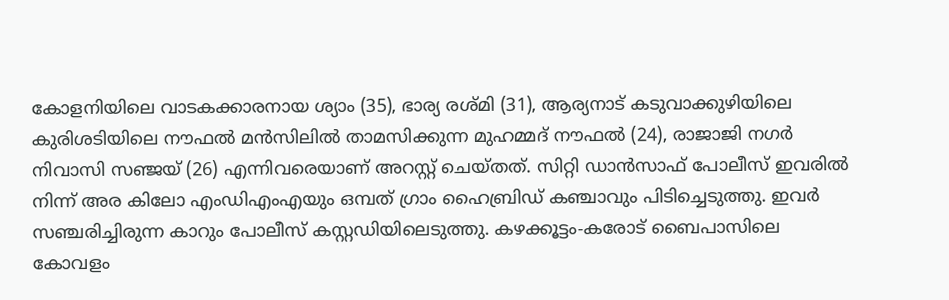കോളനിയിലെ വാടകക്കാരനായ ശ്യാം (35), ഭാര്യ രശ്മി (31), ആര്യനാട് കടുവാക്കുഴിയിലെ കുരിശടിയിലെ നൗഫൽ മൻസിലിൽ താമസിക്കുന്ന മുഹമ്മദ് നൗഫൽ (24), രാജാജി നഗർ നിവാസി സഞ്ജയ് (26) എന്നിവരെയാണ് അറസ്റ്റ് ചെയ്തത്. സിറ്റി ഡാൻസാഫ് പോലീസ് ഇവരിൽ നിന്ന് അര കിലോ എംഡിഎംഎയും ഒമ്പത് ഗ്രാം ഹൈബ്രിഡ് കഞ്ചാവും പിടിച്ചെടുത്തു. ഇവർ സഞ്ചരിച്ചിരുന്ന കാറും പോലീസ് കസ്റ്റഡിയിലെടുത്തു. കഴക്കൂട്ടം-കരോട് ബൈപാസിലെ കോവളം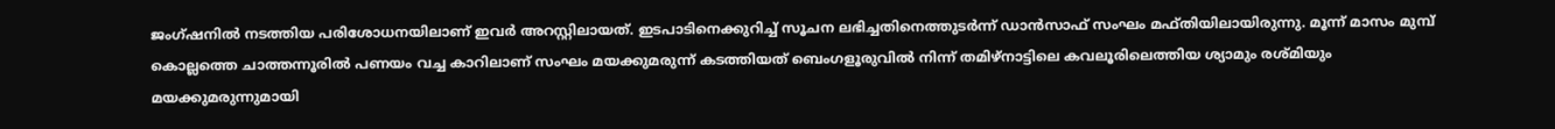ജംഗ്ഷനിൽ നടത്തിയ പരിശോധനയിലാണ് ഇവർ അറസ്റ്റിലായത്. ഇടപാടിനെക്കുറിച്ച് സൂചന ലഭിച്ചതിനെത്തുടർന്ന് ഡാൻസാഫ് സംഘം മഫ്തിയിലായിരുന്നു. മൂന്ന് മാസം മുമ്പ് കൊല്ലത്തെ ചാത്തന്നൂരിൽ പണയം വച്ച കാറിലാണ് സംഘം മയക്കുമരുന്ന് കടത്തിയത് ബെംഗളൂരുവിൽ നിന്ന് തമിഴ്‌നാട്ടിലെ കവലൂരിലെത്തിയ ശ്യാമും രശ്മിയും മയക്കുമരുന്നുമായി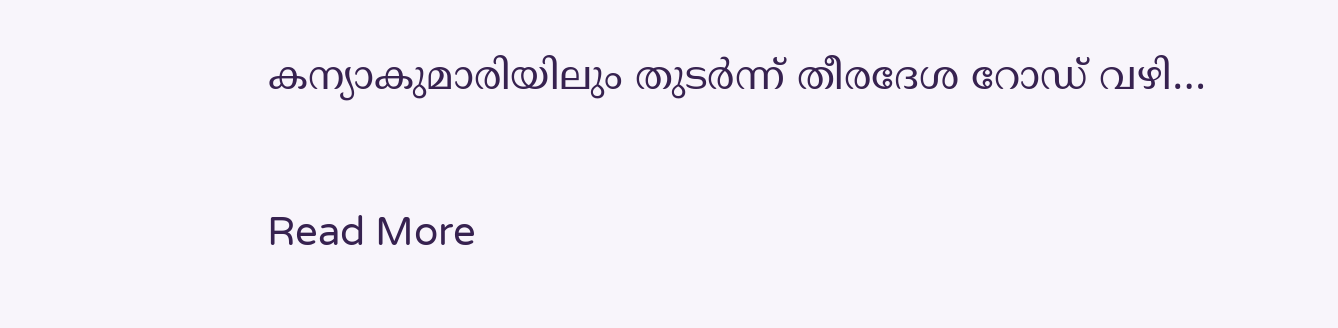കന്യാകുമാരിയിലും തുടർന്ന് തീരദേശ റോഡ് വഴി…

Read More